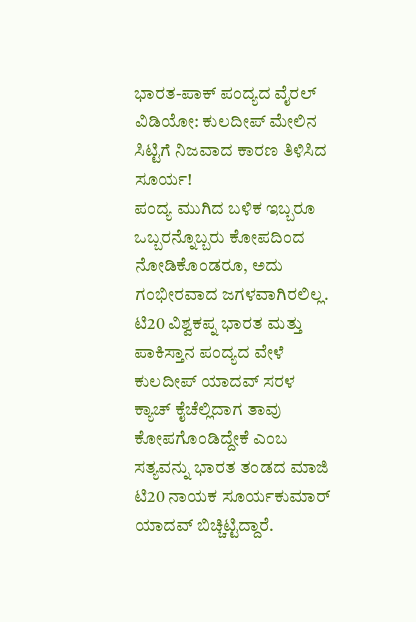ಭಾರತ-ಪಾಕ್ ಪಂದ್ಯದ ವೈರಲ್ ವಿಡಿಯೋ: ಕುಲದೀಪ್ ಮೇಲಿನ ಸಿಟ್ಟಿಗೆ ನಿಜವಾದ ಕಾರಣ ತಿಳಿಸಿದ ಸೂರ್ಯ!
ಪಂದ್ಯ ಮುಗಿದ ಬಳಿಕ ಇಬ್ಬರೂ ಒಬ್ಬರನ್ನೊಬ್ಬರು ಕೋಪದಿಂದ ನೋಡಿಕೊಂಡರೂ, ಅದು ಗಂಭೀರವಾದ ಜಗಳವಾಗಿರಲಿಲ್ಲ.
ಟಿ20 ವಿಶ್ವಕಪ್ನ ಭಾರತ ಮತ್ತು ಪಾಕಿಸ್ತಾನ ಪಂದ್ಯದ ವೇಳೆ ಕುಲದೀಪ್ ಯಾದವ್ ಸರಳ ಕ್ಯಾಚ್ ಕೈಚೆಲ್ಲಿದಾಗ ತಾವು ಕೋಪಗೊಂಡಿದ್ದೇಕೆ ಎಂಬ ಸತ್ಯವನ್ನು ಭಾರತ ತಂಡದ ಮಾಜಿ ಟಿ20 ನಾಯಕ ಸೂರ್ಯಕುಮಾರ್ ಯಾದವ್ ಬಿಚ್ಚಿಟ್ಟಿದ್ದಾರೆ.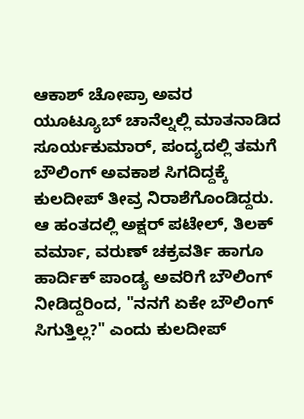ಆಕಾಶ್ ಚೋಪ್ರಾ ಅವರ ಯೂಟ್ಯೂಬ್ ಚಾನೆಲ್ನಲ್ಲಿ ಮಾತನಾಡಿದ ಸೂರ್ಯಕುಮಾರ್, ಪಂದ್ಯದಲ್ಲಿ ತಮಗೆ ಬೌಲಿಂಗ್ ಅವಕಾಶ ಸಿಗದಿದ್ದಕ್ಕೆ ಕುಲದೀಪ್ ತೀವ್ರ ನಿರಾಶೆಗೊಂಡಿದ್ದರು. ಆ ಹಂತದಲ್ಲಿ ಅಕ್ಷರ್ ಪಟೇಲ್, ತಿಲಕ್ ವರ್ಮಾ, ವರುಣ್ ಚಕ್ರವರ್ತಿ ಹಾಗೂ ಹಾರ್ದಿಕ್ ಪಾಂಡ್ಯ ಅವರಿಗೆ ಬೌಲಿಂಗ್ ನೀಡಿದ್ದರಿಂದ, "ನನಗೆ ಏಕೇ ಬೌಲಿಂಗ್ ಸಿಗುತ್ತಿಲ್ಲ?" ಎಂದು ಕುಲದೀಪ್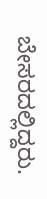ಬೇಸರದಲ್ಲಿದ್ದರು.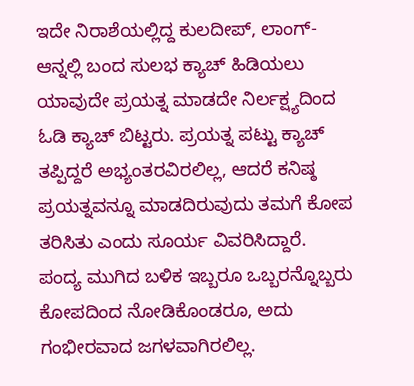ಇದೇ ನಿರಾಶೆಯಲ್ಲಿದ್ದ ಕುಲದೀಪ್, ಲಾಂಗ್-ಆನ್ನಲ್ಲಿ ಬಂದ ಸುಲಭ ಕ್ಯಾಚ್ ಹಿಡಿಯಲು ಯಾವುದೇ ಪ್ರಯತ್ನ ಮಾಡದೇ ನಿರ್ಲಕ್ಷ್ಯದಿಂದ ಓಡಿ ಕ್ಯಾಚ್ ಬಿಟ್ಟರು. ಪ್ರಯತ್ನ ಪಟ್ಟು ಕ್ಯಾಚ್ ತಪ್ಪಿದ್ದರೆ ಅಭ್ಯಂತರವಿರಲಿಲ್ಲ, ಆದರೆ ಕನಿಷ್ಠ ಪ್ರಯತ್ನವನ್ನೂ ಮಾಡದಿರುವುದು ತಮಗೆ ಕೋಪ ತರಿಸಿತು ಎಂದು ಸೂರ್ಯ ವಿವರಿಸಿದ್ದಾರೆ.
ಪಂದ್ಯ ಮುಗಿದ ಬಳಿಕ ಇಬ್ಬರೂ ಒಬ್ಬರನ್ನೊಬ್ಬರು ಕೋಪದಿಂದ ನೋಡಿಕೊಂಡರೂ, ಅದು ಗಂಭೀರವಾದ ಜಗಳವಾಗಿರಲಿಲ್ಲ.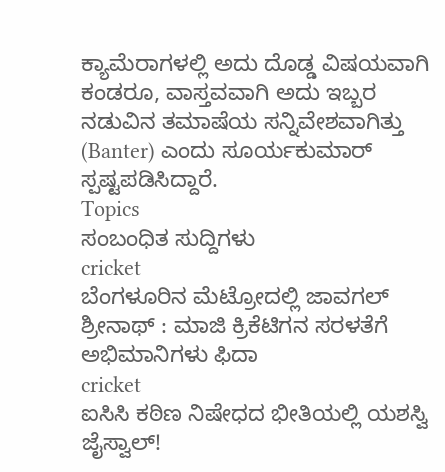ಕ್ಯಾಮೆರಾಗಳಲ್ಲಿ ಅದು ದೊಡ್ಡ ವಿಷಯವಾಗಿ ಕಂಡರೂ, ವಾಸ್ತವವಾಗಿ ಅದು ಇಬ್ಬರ ನಡುವಿನ ತಮಾಷೆಯ ಸನ್ನಿವೇಶವಾಗಿತ್ತು (Banter) ಎಂದು ಸೂರ್ಯಕುಮಾರ್ ಸ್ಪಷ್ಟಪಡಿಸಿದ್ದಾರೆ.
Topics
ಸಂಬಂಧಿತ ಸುದ್ದಿಗಳು
cricket
ಬೆಂಗಳೂರಿನ ಮೆಟ್ರೋದಲ್ಲಿ ಜಾವಗಲ್ ಶ್ರೀನಾಥ್ : ಮಾಜಿ ಕ್ರಿಕೆಟಿಗನ ಸರಳತೆಗೆ ಅಭಿಮಾನಿಗಳು ಫಿದಾ
cricket
ಐಸಿಸಿ ಕಠಿಣ ನಿಷೇಧದ ಭೀತಿಯಲ್ಲಿ ಯಶಸ್ವಿ ಜೈಸ್ವಾಲ್!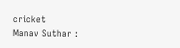cricket
Manav Suthar :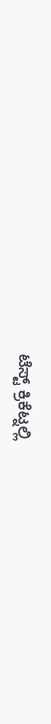ಟೆಸ್ಟ್ ಕ್ರಿಕೆಟ್ನಲ್ಲಿ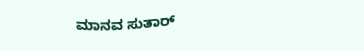ಮಾನವ ಸುತಾರ್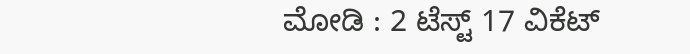ಮೋಡಿ : 2 ಟೆಸ್ಟ್ 17 ವಿಕೆಟ್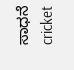ಸಾಧನೆ
cricket